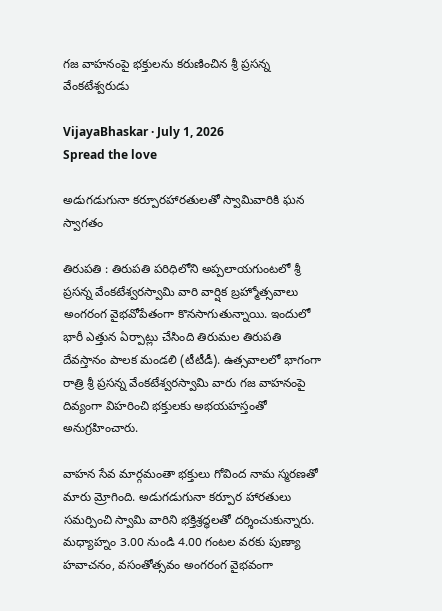గజ వాహనంపై భక్తులను కరుణించిన‌ శ్రీ ప్రసన్న వేంకటేశ్వరుడు

VijayaBhaskar · July 1, 2026
Spread the love

అడుగడుగునా కర్పూరహారతులతో స్వామివారికి ఘన స్వాగతం

తిరుపతి : తిరుప‌తి ప‌రిధిలోని అప్పలాయగుంటలో శ్రీ ప్రసన్న వేంకటేశ్వరస్వామి వారి వార్షిక బ్రహ్మోత్సవాలు అంగ‌రంగ వైభ‌వోపేతంగా కొన‌సాగుతున్నాయి. ఇందులో భారీ ఎత్తున ఏర్పాట్లు చేసింది తిరుమ‌ల తిరుప‌తి దేవ‌స్తానం పాల‌క మండ‌లి (టీటీడీ). ఉత్స‌వాల‌లో భాగంగా రాత్రి శ్రీ ప్రసన్న వేంకటేశ్వరస్వామి వారు గజ వాహనంపై దివ్యంగా విహరించి భక్తులకు అభయహస్తంతో అనుగ్రహించారు.

వాహన సేవ మార్గమంతా భక్తులు గోవింద నామ స్మరణతో మారు మ్రోగింది. అడుగడుగునా కర్పూర హారతులు సమర్పించి స్వామి వారిని భక్తిశ్రద్ధలతో దర్శించుకున్నారు. మధ్యాహ్నం 3.00 నుండి 4.00 గంటల వరకు పుణ్యా హవాచనం, వసంతోత్సవం అంగ‌రంగ వైభవంగా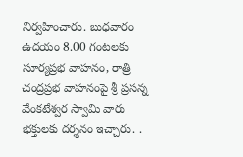నిర్వహించారు. బుధవారం ఉదయం 8.00 గంటలకు సూర్యప్రభ వాహనం, రాత్రి చంద్రప్రభ వాహనంపై శ్రీ ప్రసన్న వేంకటేశ్వర స్వామి వారు భక్తులకు దర్శనం ఇచ్చారు. .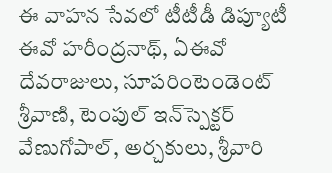ఈ వాహన సేవలో టీటీడీ డిప్యూటీ ఈవో హరీంద్రనాథ్, ఏఈవో దేవరాజులు, సూపరింటెండెంట్ శ్రీవాణి, టెంపుల్ ఇన్‌స్పెక్టర్ వేణుగోపాల్, అర్చకులు, శ్రీవారి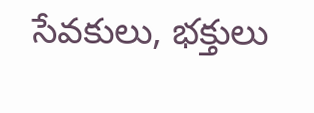సేవకులు, భక్తులు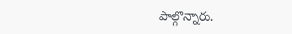పాల్గొన్నారు.